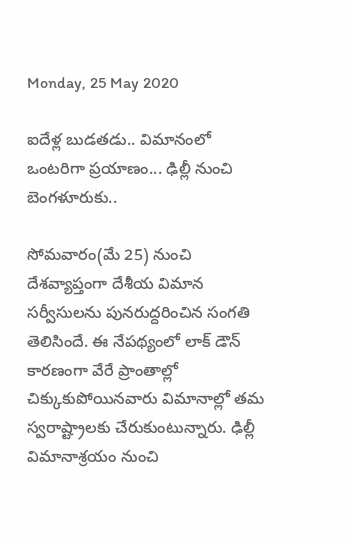Monday, 25 May 2020

ఐదేళ్ల బుడతడు.. విమానంలో ఒంటరిగా ప్రయాణం... ఢిల్లీ నుంచి బెంగళూరుకు..

సోమవారం(మే 25) నుంచి దేశవ్యాప్తంగా దేశీయ విమాన సర్వీసులను పునరుద్దరించిన సంగతి తెలిసిందే. ఈ నేపథ్యంలో లాక్ డౌన్ కారణంగా వేరే ప్రాంతాల్లో చిక్కుకుపోయినవారు విమానాల్లో తమ స్వరాష్ట్రాలకు చేరుకుంటున్నారు. ఢిల్లీ విమానాశ్రయం నుంచి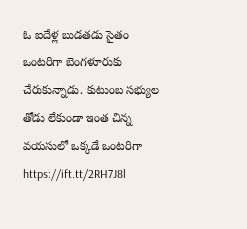ఓ ఐదేళ్ల బుడతడు సైతం ఒంటరిగా బెంగళూరుకు చేరుకున్నాడు. కుటుంబ సభ్యుల తోడు లేకుండా ఇంత చిన్న వయసులో ఒక్కడే ఒంటరిగా
https://ift.tt/2RH7J8l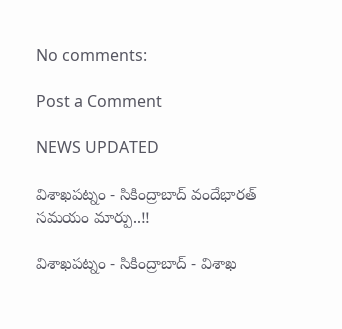No comments:

Post a Comment

NEWS UPDATED

విశాఖపట్నం - సికింద్రాబాద్ వందేభారత్ సమయం మార్పు..!!

విశాఖపట్నం - సికింద్రాబాద్ - విశాఖ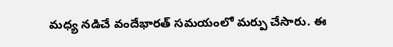మధ్య నడిచే వందేభారత్ సమయంలో మర్పు చేసారు. ఈ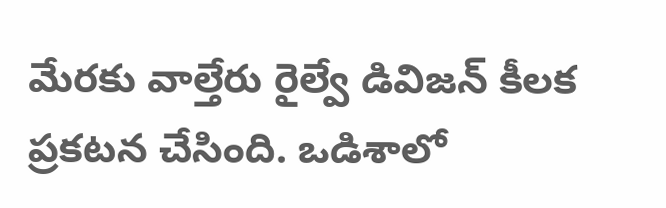మేరకు వాల్తేరు రైల్వే డివిజన్ కీలక ప్రకటన చేసింది. ఒడిశాలో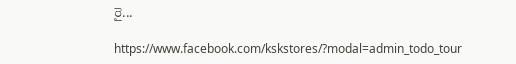రై...

https://www.facebook.com/kskstores/?modal=admin_todo_tour